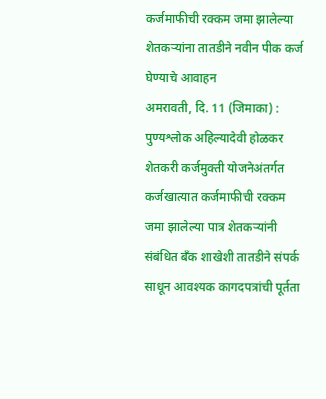कर्जमाफीची रक्कम जमा झालेल्या शेतकऱ्यांना तातडीने नवीन पीक कर्ज घेण्याचे आवाहन
अमरावती, दि. 11 (जिमाका) : पुण्यश्लोक अहिल्यादेवी होळकर शेतकरी कर्जमुक्ती योजनेअंतर्गत कर्जखात्यात कर्जमाफीची रक्कम जमा झालेल्या पात्र शेतकऱ्यांनी संबंधित बँक शाखेशी तातडीने संपर्क साधून आवश्यक कागदपत्रांची पूर्तता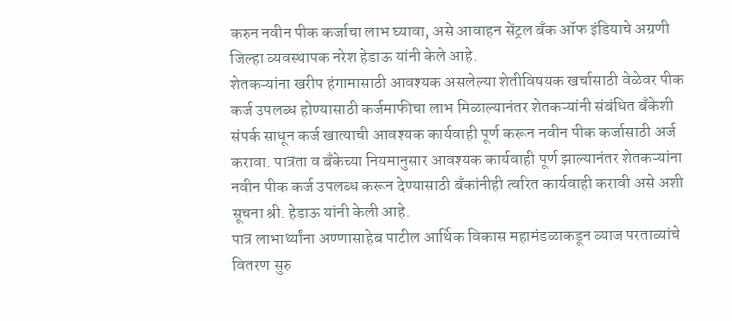करुन नवीन पीक कर्जाचा लाभ घ्यावा, असे आवाहन सेंट्रल बँक ऑफ इंडियाचे अग्रणी जिल्हा व्यवस्थापक नरेश हेडाऊ यांनी केले आहे.
शेतकऱ्यांना खरीप हंगामासाठी आवश्यक असलेल्या शेतीविषयक खर्चासाठी वेळेवर पीक कर्ज उपलब्ध होण्यासाठी कर्जमाफीचा लाभ मिळाल्यानंतर शेतकऱ्यांनी संबंधित बँकेशी संपर्क साधून कर्ज खात्याची आवश्यक कार्यवाही पूर्ण करून नवीन पीक कर्जासाठी अर्ज करावा. पात्रता व बँकेच्या नियमानुसार आवश्यक कार्यवाही पूर्ण झाल्यानंतर शेतकऱ्यांना नवीन पीक कर्ज उपलब्ध करून देण्यासाठी बँकांनीही त्वरित कार्यवाही करावी असे अशी सूचना श्री. हेडाऊ यांनी केली आहे.
पात्र लाभार्थ्यांना अण्णासाहेब पाटील आर्थिक विकास महामंडळाकडून व्याज परताव्यांचे वितरण सुरु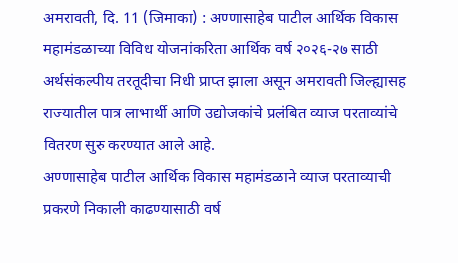अमरावती, दि. 11 (जिमाका) : अण्णासाहेब पाटील आर्थिक विकास महामंडळाच्या विविध योजनांकरिता आर्थिक वर्ष २०२६-२७ साठी अर्थसंकल्पीय तरतूदीचा निधी प्राप्त झाला असून अमरावती जिल्ह्यासह राज्यातील पात्र लाभार्थी आणि उद्योजकांचे प्रलंबित व्याज परताव्यांचे वितरण सुरु करण्यात आले आहे.
अण्णासाहेब पाटील आर्थिक विकास महामंडळाने व्याज परताव्याची प्रकरणे निकाली काढण्यासाठी वर्ष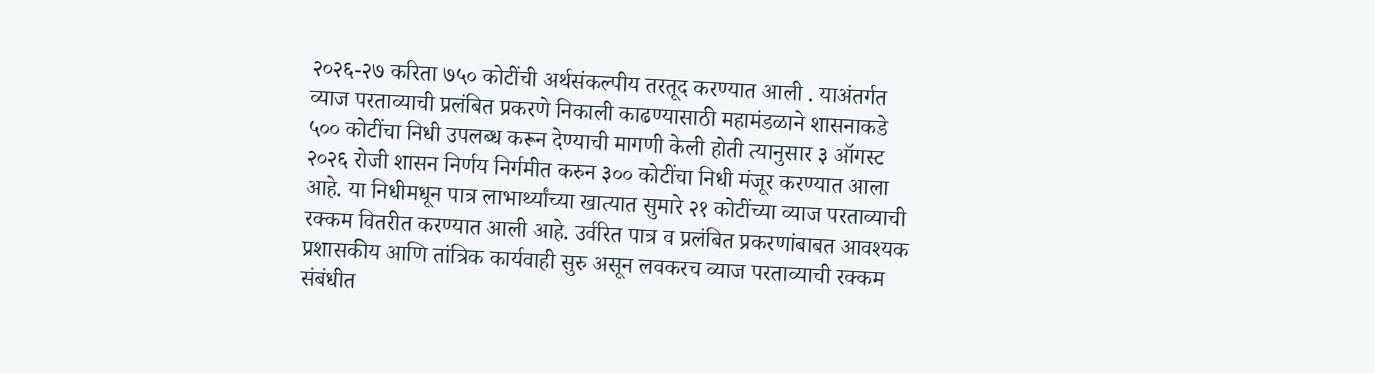२०२६-२७ करिता ७५० कोटींची अर्थसंकल्पीय तरतूद करण्यात आली . याअंतर्गत व्याज परताव्याची प्रलंबित प्रकरणे निकाली काढण्यासाठी महामंडळाने शासनाकडे ५०० कोटींचा निधी उपलब्ध करून देण्याची मागणी केली होती त्यानुसार ३ ऑगस्ट २०२६ रोजी शासन निर्णय निर्गमीत करुन ३०० कोटींचा निधी मंजूर करण्यात आला आहे. या निधीमधून पात्र लाभार्थ्यांच्या खात्यात सुमारे २१ कोटींच्या व्याज परताव्याची रक्कम वितरीत करण्यात आली आहे. उर्वरित पात्र व प्रलंबित प्रकरणांबाबत आवश्यक प्रशासकीय आणि तांत्रिक कार्यवाही सुरु असून लवकरच व्याज परताव्याची रक्कम संबंधीत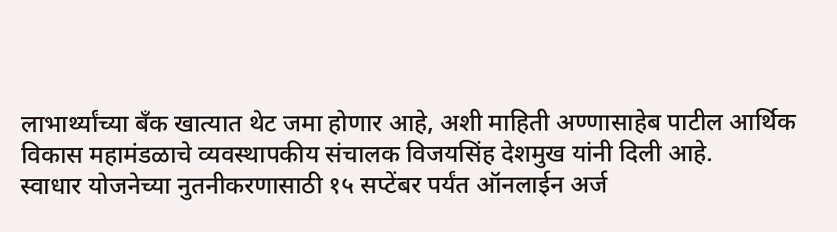लाभार्थ्यांच्या बँक खात्यात थेट जमा होणार आहे, अशी माहिती अण्णासाहेब पाटील आर्थिक विकास महामंडळाचे व्यवस्थापकीय संचालक विजयसिंह देशमुख यांनी दिली आहे.
स्वाधार योजनेच्या नुतनीकरणासाठी १५ सप्टेंबर पर्यंत ऑनलाईन अर्ज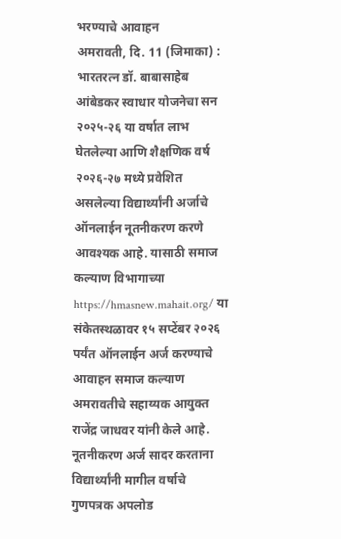भरण्याचे आवाहन
अमरावती, दि. 11 (जिमाका) : भारतरत्न डॉ. बाबासाहेब आंबेडकर स्वाधार योजनेचा सन २०२५-२६ या वर्षात लाभ घेतलेल्या आणि शैक्षणिक वर्ष २०२६-२७ मध्ये प्रवेशित असलेल्या विद्यार्थ्यांनी अर्जाचे ऑनलाईन नूतनीकरण करणे आवश्यक आहे. यासाठी समाज कल्याण विभागाच्या https://hmasnew.mahait.org/ या संकेतस्थळावर १५ सप्टेंबर २०२६ पर्यंत ऑनलाईन अर्ज करण्याचे आवाहन समाज कल्याण अमरावतीचे सहाय्यक आयुक्त राजेंद्र जाधवर यांनी केले आहे.
नूतनीकरण अर्ज सादर करताना विद्यार्थ्यांनी मागील वर्षाचे गुणपत्रक अपलोड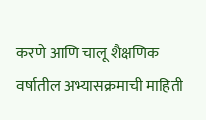करणे आणि चालू शैक्षणिक वर्षातील अभ्यासक्रमाची माहिती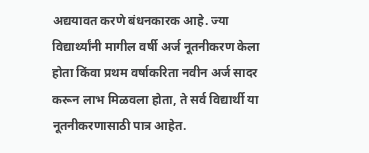अद्ययावत करणे बंधनकारक आहे. ज्या विद्यार्थ्यांनी मागील वर्षी अर्ज नूतनीकरण केला होता किंवा प्रथम वर्षाकरिता नवीन अर्ज सादर करून लाभ मिळवला होता, ते सर्व विद्यार्थी या नूतनीकरणासाठी पात्र आहेत.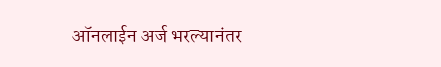ऑनलाईन अर्ज भरल्यानंतर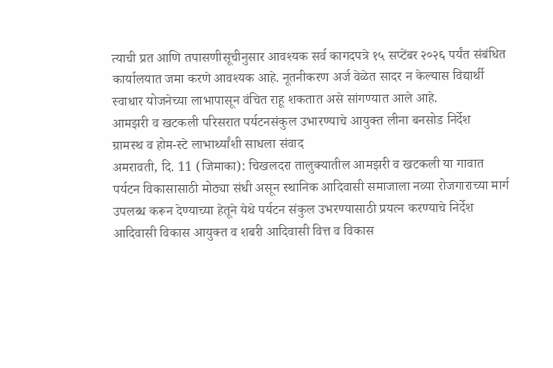त्याची प्रत आणि तपासणीसूचीनुसार आवश्यक सर्व कागदपत्रे १५ सप्टेंबर २०२६ पर्यंत संबंधित कार्यालयात जमा करणे आवश्यक आहे. नूतनीकरण अर्ज वेळेत सादर न केल्यास विद्यार्थी स्वाधार योजनेच्या लाभापासून वंचित राहू शकतात असे सांगण्यात आले आहे.
आमझरी व खटकली परिसरात पर्यटनसंकुल उभारण्याचे आयुक्त लीना बनसोड निर्देश
ग्रामस्थ व होम-स्टे लाभार्थ्यांशी साधला संवाद
अमरावती, दि. 11 (जिमाका): चिखलदरा तालुक्यातील आमझरी व खटकली या गावात पर्यटन विकासासाठी मोठ्या संधी असून स्थानिक आदिवासी समाजाला नव्या रोजगाराच्या मार्ग उपलब्ध करून देण्याच्या हेतूने येथे पर्यटन संकुल उभरण्यासाठी प्रयत्न करण्याचे निर्देश आदिवासी विकास आयुक्त व शबरी आदिवासी वित्त व विकास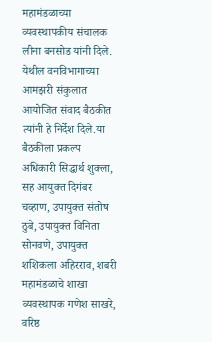महामंडळाच्या व्यवस्थापकीय संचालक लीना बनसोड यांनी दिले.
येथील वनविभागाच्या आमझरी संकुलात आयोजित संवाद बैठकीत त्यांनी हे निर्देश दिले.या बैठकीला प्रकल्प अधिकारी सिद्धार्थ शुक्ला, सह आयुक्त दिगंबर चव्हाण, उपायुक्त संतोष ठुबे, उपायुक्त विनिता सोनवणे, उपायुक्त शशिकला अहिरराव, शबरी महामंडळाचे शाखा व्यवस्थापक गणेश साखरे, वरिष्ठ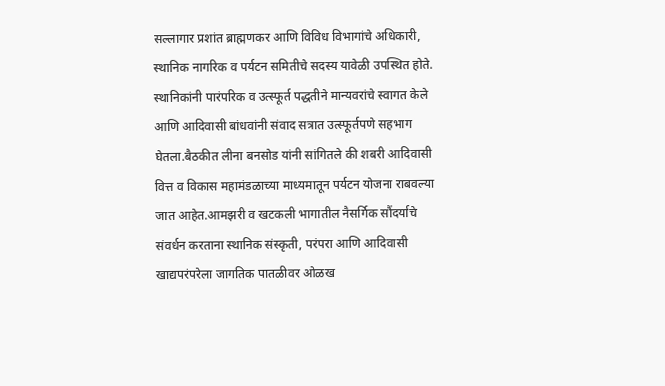सल्लागार प्रशांत ब्राह्मणकर आणि विविध विभागांचे अधिकारी, स्थानिक नागरिक व पर्यटन समितीचे सदस्य यावेळी उपस्थित होते.
स्थानिकांनी पारंपरिक व उत्स्फूर्त पद्धतीने मान्यवरांचे स्वागत केले आणि आदिवासी बांधवांनी संवाद सत्रात उत्स्फूर्तपणे सहभाग घेतला.बैठकीत लीना बनसोड यांनी सांगितले की शबरी आदिवासी वित्त व विकास महामंडळाच्या माध्यमातून पर्यटन योजना राबवल्या जात आहेत.आमझरी व खटकली भागातील नैसर्गिक सौंदर्याचे संवर्धन करताना स्थानिक संस्कृती, परंपरा आणि आदिवासी खाद्यपरंपरेला जागतिक पातळीवर ओळख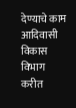देण्याचे काम आदिवासी विकास विभाग करीत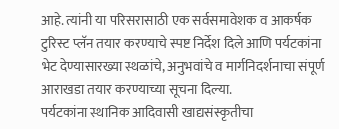आहे. त्यांनी या परिसरासाठी एक सर्वसमावेशक व आकर्षक टुरिस्ट प्लॅन तयार करण्याचे स्पष्ट निर्देश दिले आणि पर्यटकांना भेट देण्यासारख्या स्थळांचे, अनुभवांचे व मार्गनिदर्शनाचा संपूर्ण आराखडा तयार करण्याच्या सूचना दिल्या.
पर्यटकांना स्थानिक आदिवासी खाद्यसंस्कृतीचा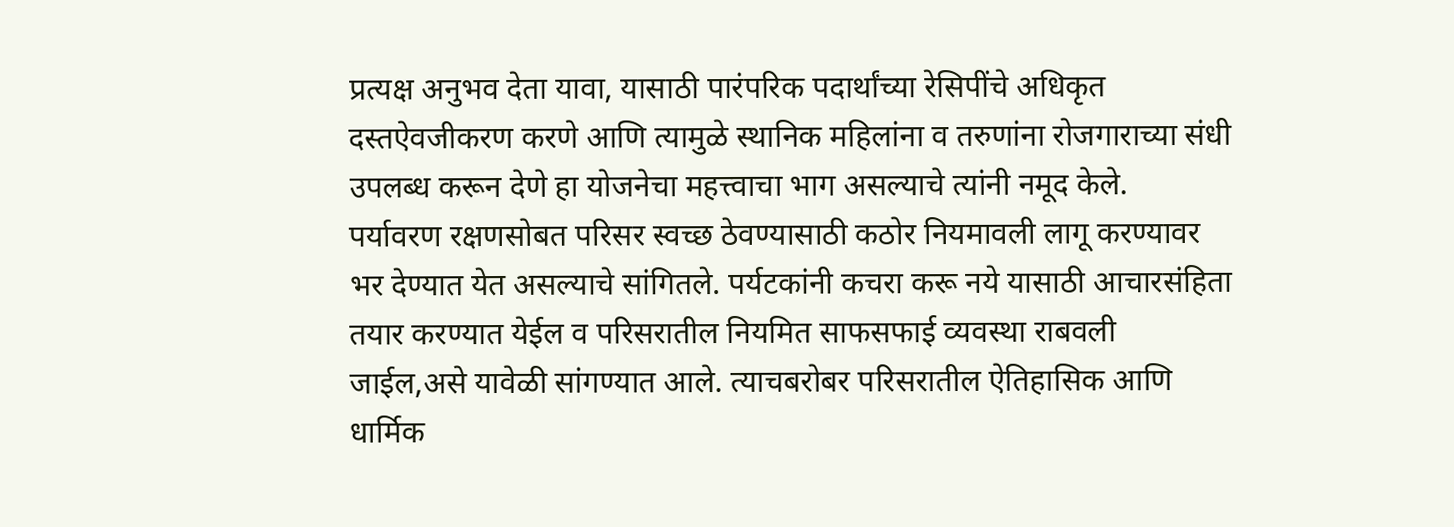प्रत्यक्ष अनुभव देता यावा, यासाठी पारंपरिक पदार्थांच्या रेसिपींचे अधिकृत दस्तऐवजीकरण करणे आणि त्यामुळे स्थानिक महिलांना व तरुणांना रोजगाराच्या संधी उपलब्ध करून देणे हा योजनेचा महत्त्वाचा भाग असल्याचे त्यांनी नमूद केले.
पर्यावरण रक्षणसोबत परिसर स्वच्छ ठेवण्यासाठी कठोर नियमावली लागू करण्यावर भर देण्यात येत असल्याचे सांगितले. पर्यटकांनी कचरा करू नये यासाठी आचारसंहिता तयार करण्यात येईल व परिसरातील नियमित साफसफाई व्यवस्था राबवली जाईल,असे यावेळी सांगण्यात आले. त्याचबरोबर परिसरातील ऐतिहासिक आणि धार्मिक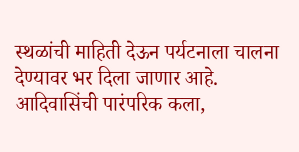स्थळांची माहिती देऊन पर्यटनाला चालना देण्यावर भर दिला जाणार आहे.
आदिवासिंची पारंपरिक कला,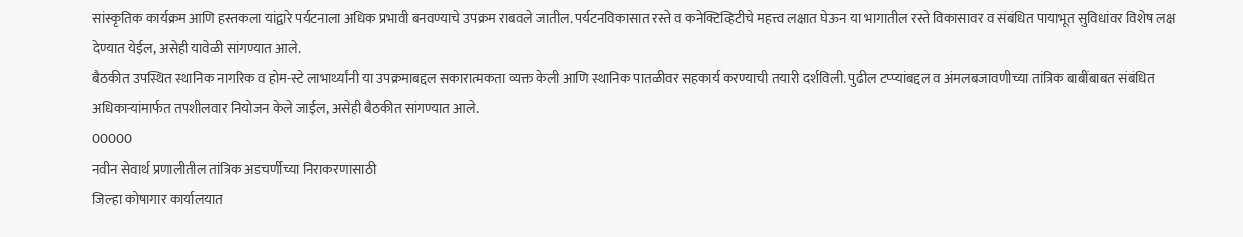सांस्कृतिक कार्यक्रम आणि हस्तकला यांद्वारे पर्यटनाला अधिक प्रभावी बनवण्याचे उपक्रम राबवले जातील. पर्यटनविकासात रस्ते व कनेक्टिव्हिटीचे महत्त्व लक्षात घेऊन या भागातील रस्ते विकासावर व संबंधित पायाभूत सुविधांवर विशेष लक्ष देण्यात येईल, असेही यावेळी सांगण्यात आले.
बैठकीत उपस्थित स्थानिक नागरिक व होम-स्टे लाभार्थ्यांनी या उपक्रमाबद्दल सकारात्मकता व्यक्त केली आणि स्थानिक पातळीवर सहकार्य करण्याची तयारी दर्शविली. पुढील टप्प्यांबद्दल व अंमलबजावणीच्या तांत्रिक बाबींबाबत संबंधित अधिकाऱ्यांमार्फत तपशीलवार नियोजन केले जाईल, असेही बैठकीत सांगण्यात आले.
00000
नवीन सेवार्थ प्रणालीतील तांत्रिक अडचर्णीच्या निराकरणासाठी
जिल्हा कोषागार कार्यालयात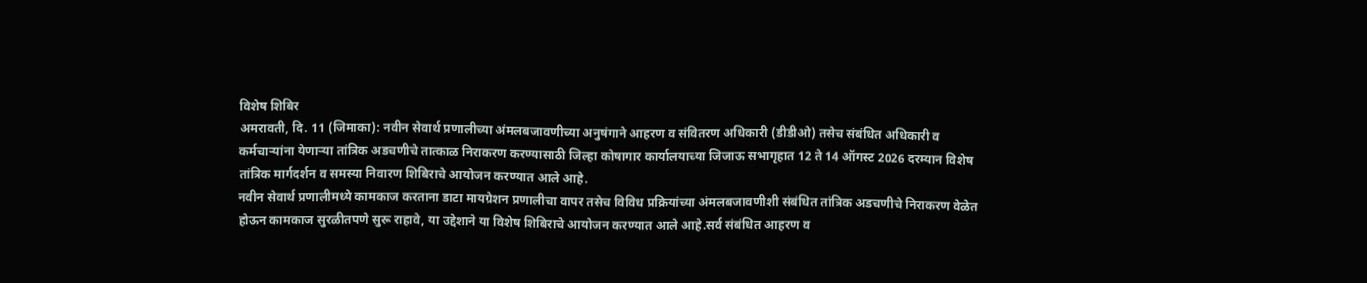विशेष शिबिर
अमरावती, दि. 11 (जिमाका): नवीन सेवार्थ प्रणालीच्या अंमलबजावणीच्या अनुषंगाने आहरण व संवितरण अधिकारी (डीडीओ) तसेच संबंधित अधिकारी व कर्मचाऱ्यांना येणाऱ्या तांत्रिक अडचणीचे तात्काळ निराकरण करण्यासाठी जिल्हा कोषागार कार्यालयाच्या जिजाऊ सभागृहात 12 ते 14 ऑगस्ट 2026 दरम्यान विशेष तांत्रिक मार्गदर्शन व समस्या निवारण शिबिराचे आयोजन करण्यात आले आहे.
नवीन सेवार्थ प्रणालीमध्ये कामकाज करताना डाटा मायग्रेशन प्रणालीचा वापर तसेच विविध प्रक्रियांच्या अंमलबजावणीशी संबंधित तांत्रिक अडचणीचे निराकरण वेळेत होऊन कामकाज सुरळीतपणे सुरू राहावे, या उद्देशाने या विशेष शिबिराचे आयोजन करण्यात आले आहे.सर्व संबंधित आहरण व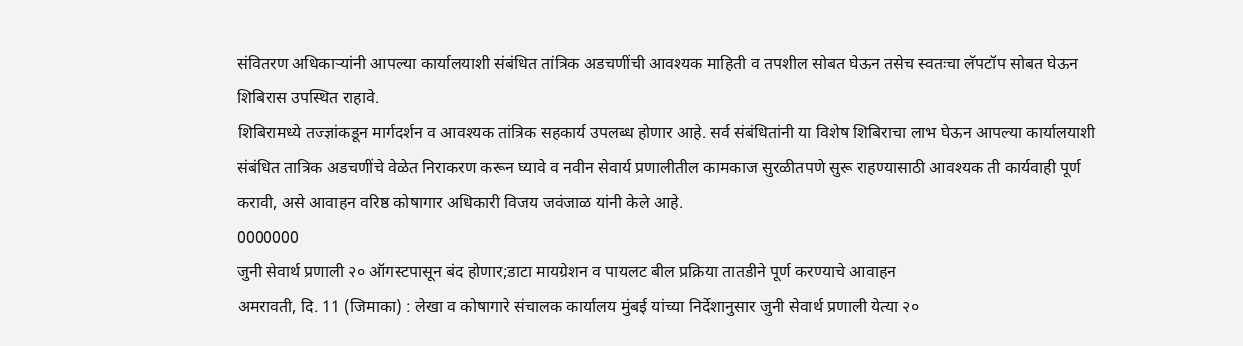संवितरण अधिकाऱ्यांनी आपल्या कार्यालयाशी संबंधित तांत्रिक अडचणींची आवश्यक माहिती व तपशील सोबत घेऊन तसेच स्वतःचा लॅपटॉप सोबत घेऊन शिबिरास उपस्थित राहावे.
शिबिरामध्ये तज्ज्ञांकडून मार्गदर्शन व आवश्यक तांत्रिक सहकार्य उपलब्ध होणार आहे. सर्व संबंधितांनी या विशेष शिबिराचा लाभ घेऊन आपल्या कार्यालयाशी संबंधित तात्रिक अडचणींचे वेळेत निराकरण करून घ्यावे व नवीन सेवार्य प्रणालीतील कामकाज सुरळीतपणे सुरू राहण्यासाठी आवश्यक ती कार्यवाही पूर्ण करावी, असे आवाहन वरिष्ठ कोषागार अधिकारी विजय जवंजाळ यांनी केले आहे.
0000000
जुनी सेवार्थ प्रणाली २० ऑगस्टपासून बंद होणार;डाटा मायग्रेशन व पायलट बील प्रक्रिया तातडीने पूर्ण करण्याचे आवाहन
अमरावती, दि. 11 (जिमाका) : लेखा व कोषागारे संचालक कार्यालय मुंबई यांच्या निर्देशानुसार जुनी सेवार्थ प्रणाली येत्या २०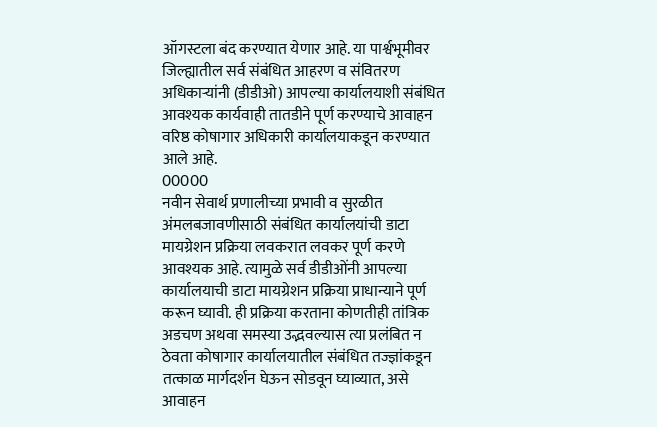ऑगस्टला बंद करण्यात येणार आहे. या पार्श्वभूमीवर जिल्ह्यातील सर्व संबंधित आहरण व संवितरण अधिकाऱ्यांनी (डीडीओ) आपल्या कार्यालयाशी संबंधित आवश्यक कार्यवाही तातडीने पूर्ण करण्याचे आवाहन वरिष्ठ कोषागार अधिकारी कार्यालयाकडून करण्यात आले आहे.
00000
नवीन सेवार्थ प्रणालीच्या प्रभावी व सुरळीत
अंमलबजावणीसाठी संबंधित कार्यालयांची डाटा मायग्रेशन प्रक्रिया लवकरात लवकर पूर्ण करणे आवश्यक आहे. त्यामुळे सर्व डीडीओंनी आपल्या कार्यालयाची डाटा मायग्रेशन प्रक्रिया प्राधान्याने पूर्ण करून घ्यावी. ही प्रक्रिया करताना कोणतीही तांत्रिक अडचण अथवा समस्या उद्भवल्यास त्या प्रलंबित न ठेवता कोषागार कार्यालयातील संबंधित तज्ज्ञांकडून तत्काळ मार्गदर्शन घेऊन सोडवून घ्याव्यात, असे आवाहन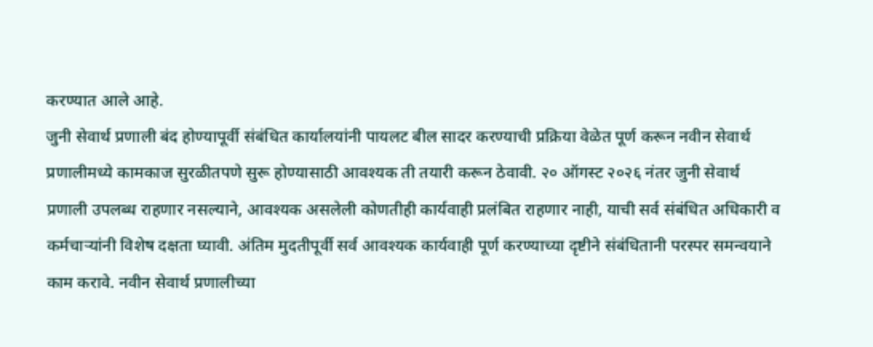करण्यात आले आहे.
जुनी सेवार्थ प्रणाली बंद होण्यापूर्वी संबंधित कार्यालयांनी पायलट बील सादर करण्याची प्रक्रिया वेळेत पूर्ण करून नवीन सेवार्थ प्रणालीमध्ये कामकाज सुरळीतपणे सुरू होण्यासाठी आवश्यक ती तयारी करून ठेवावी. २० ऑगस्ट २०२६ नंतर जुनी सेवार्थ प्रणाली उपलब्ध राहणार नसल्याने, आवश्यक असलेली कोणतीही कार्यवाही प्रलंबित राहणार नाही, याची सर्व संबंधित अधिकारी व कर्मचाऱ्यांनी विशेष दक्षता घ्यावी. अंतिम मुदतीपूर्वी सर्व आवश्यक कार्यवाही पूर्ण करण्याच्या दृष्टीने संबंधितानी परस्पर समन्वयाने काम करावे. नवीन सेवार्थ प्रणालीच्या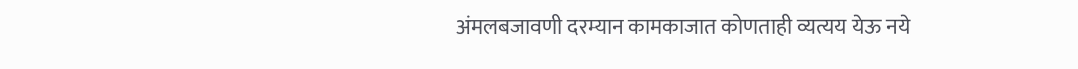अंमलबजावणी दरम्यान कामकाजात कोणताही व्यत्यय येऊ नये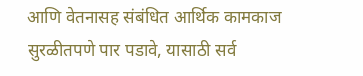आणि वेतनासह संबंधित आर्थिक कामकाज सुरळीतपणे पार पडावे, यासाठी सर्व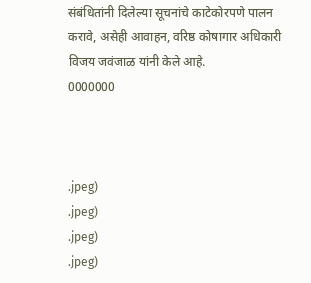संबंधितांनी दिलेल्या सूचनांचे काटेकोरपणे पालन करावे, असेही आवाहन, वरिष्ठ कोषागार अधिकारी विजय जवंजाळ यांनी केले आहे.
0000000



.jpeg)
.jpeg)
.jpeg)
.jpeg)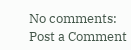No comments:
Post a Comment